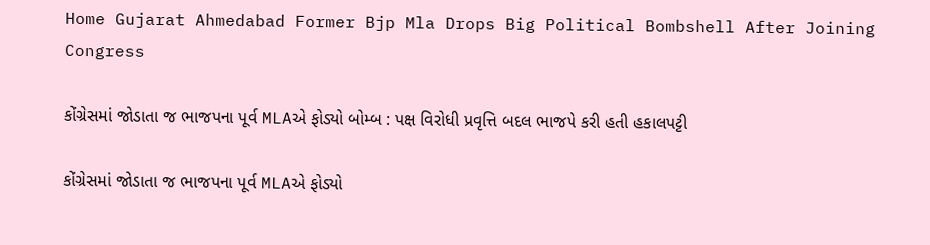Home Gujarat Ahmedabad Former Bjp Mla Drops Big Political Bombshell After Joining Congress

કોંગ્રેસમાં જોડાતા જ ભાજપના પૂર્વ MLAએ ફોડ્યો બોમ્બ : પક્ષ વિરોધી પ્રવૃત્તિ બદલ ભાજપે કરી હતી હકાલપટ્ટી

કોંગ્રેસમાં જોડાતા જ ભાજપના પૂર્વ MLAએ ફોડ્યો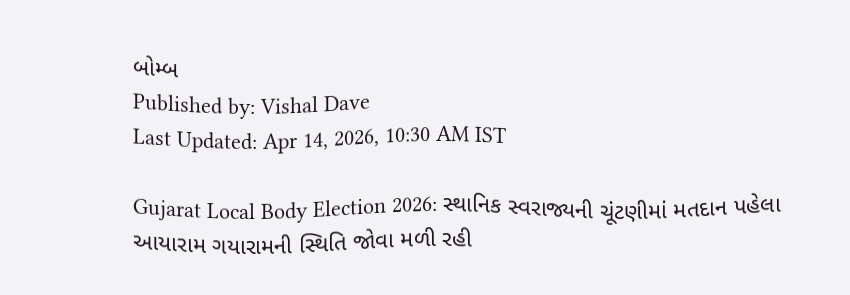બોમ્બ
Published by: Vishal Dave
Last Updated: Apr 14, 2026, 10:30 AM IST

Gujarat Local Body Election 2026: સ્થાનિક સ્વરાજ્યની ચૂંટણીમાં મતદાન પહેલા આયારામ ગયારામની સ્થિતિ જોવા મળી રહી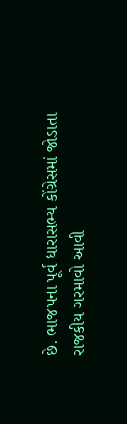છે. ભાજપના પૂર્વ ધારાસભ્ય કોંગ્રેસમાં જોડાતા રાજકીય ગરમાવો આવી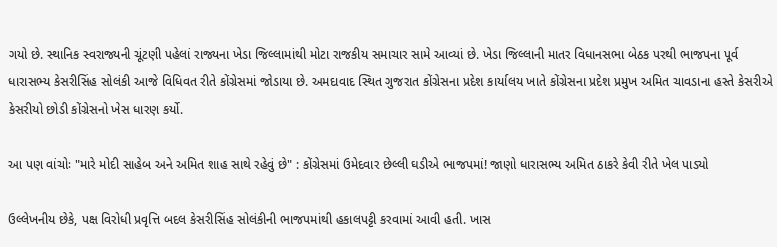ગયો છે. સ્થાનિક સ્વરાજ્યની ચૂંટણી પહેલાં રાજ્યના ખેડા જિલ્લામાંથી મોટા રાજકીય સમાચાર સામે આવ્યાં છે. ખેડા જિલ્લાની માતર વિધાનસભા બેઠક પરથી ભાજપના પૂર્વ ધારાસભ્ય કેસરીસિંહ સોલંકી આજે વિધિવત રીતે કોંગ્રેસમાં જોડાયા છે. અમદાવાદ સ્થિત ગુજરાત કોંગ્રેસના પ્રદેશ કાર્યાલય ખાતે કોંગ્રેસના પ્રદેશ પ્રમુખ અમિત ચાવડાના હસ્તે કેસરીએ કેસરીયો છોડી કોંગ્રેસનો ખેસ ધારણ કર્યો.

આ પણ વાંચોઃ "મારે મોદી સાહેબ અને અમિત શાહ સાથે રહેવું છે" : કોંગ્રેસમાં ઉમેદવાર છેલ્લી ઘડીએ ભાજપમાં! જાણો ધારાસભ્ય અમિત ઠાકરે કેવી રીતે ખેલ પાડ્યો

ઉલ્લેખનીય છેકે, પક્ષ વિરોધી પ્રવૃત્તિ બદલ કેસરીસિંહ સોલંકીની ભાજપમાંથી હકાલપટ્ટી કરવામાં આવી હતી. ખાસ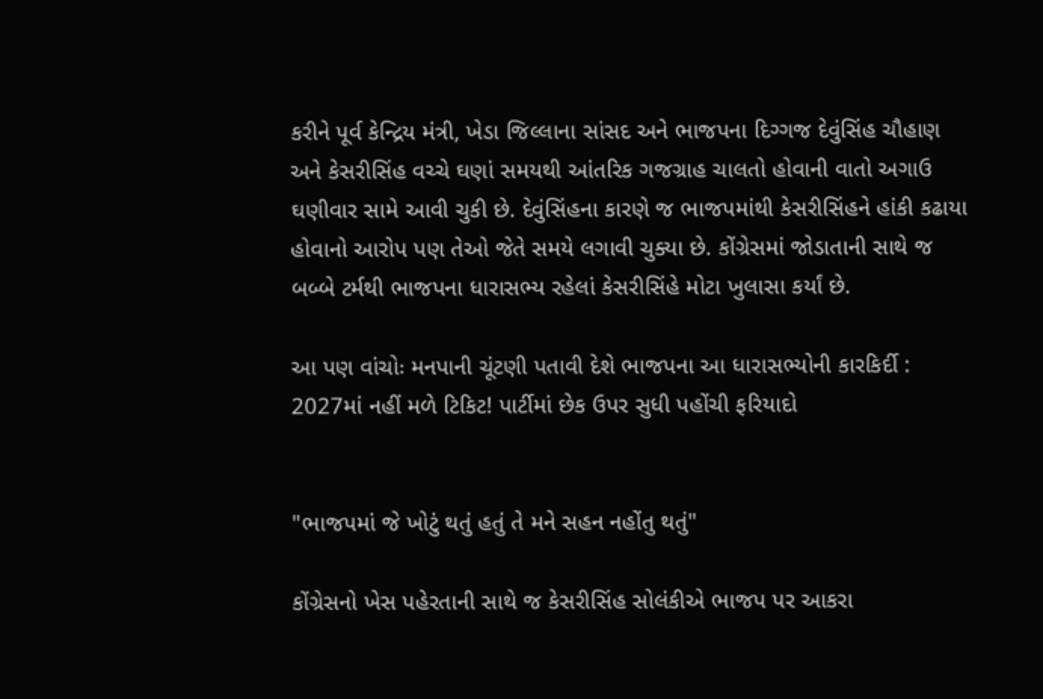કરીને પૂર્વ કેન્દ્રિય મંત્રી, ખેડા જિલ્લાના સાંસદ અને ભાજપના દિગ્ગજ દેવુંસિંહ ચૌહાણ અને કેસરીસિંહ વચ્ચે ઘણાં સમયથી આંતરિક ગજગ્રાહ ચાલતો હોવાની વાતો અગાઉ ઘણીવાર સામે આવી ચુકી છે. દેવુંસિંહના કારણે જ ભાજપમાંથી કેસરીસિંહને હાંકી કઢાયા હોવાનો આરોપ પણ તેઓ જેતે સમયે લગાવી ચુક્યા છે. કોંગ્રેસમાં જોડાતાની સાથે જ બબ્બે ટર્મથી ભાજપના ધારાસભ્ય રહેલાં કેસરીસિંહે મોટા ખુલાસા કર્યાં છે.

આ પણ વાંચોઃ મનપાની ચૂંટણી પતાવી દેશે ભાજપના આ ધારાસભ્યોની કારકિર્દી : 2027માં નહીં મળે ટિકિટ! પાર્ટીમાં છેક ઉપર સુધી પહોંચી ફરિયાદો


"ભાજપમાં જે ખોટું થતું હતું તે મને સહન નહોંતુ થતું"

કોંગ્રેસનો ખેસ પહેરતાની સાથે જ કેસરીસિંહ સોલંકીએ ભાજપ પર આકરા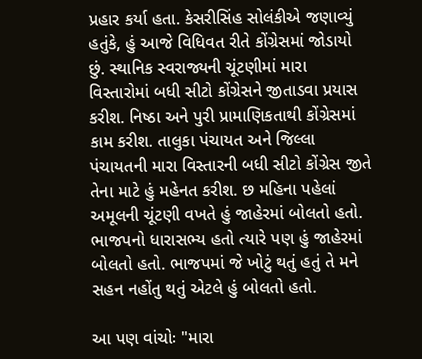પ્રહાર કર્યા હતા. કેસરીસિંહ સોલંકીએ જણાવ્યું હતુંકે, હું આજે વિધિવત રીતે કોંગ્રેસમાં જોડાયો છું. સ્થાનિક સ્વરાજ્યની ચૂંટણીમાં મારા વિસ્તારોમાં બધી સીટો કોંગ્રેસને જીતાડવા પ્રયાસ કરીશ. નિષ્ઠા અને પુરી પ્રામાણિકતાથી કોંગ્રેસમાં કામ કરીશ. તાલુકા પંચાયત અને જિલ્લા પંચાયતની મારા વિસ્તારની બધી સીટો કોંગ્રેસ જીતે તેના માટે હું મહેનત કરીશ. છ મહિના પહેલાં અમૂલની ચૂંટણી વખતે હું જાહેરમાં બોલતો હતો. ભાજપનો ધારાસભ્ય હતો ત્યારે પણ હું જાહેરમાં બોલતો હતો. ભાજપમાં જે ખોટું થતું હતું તે મને સહન નહોંતુ થતું એટલે હું બોલતો હતો.

આ પણ વાંચોઃ "મારા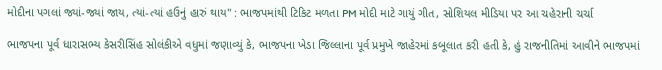મોદીના પગલાં જ્યાં-જ્યાં જાય, ત્યાં-ત્યાં હઉનું હારું થાય" : ભાજપમાંથી ટિકિટ મળતા PM મોદી માટે ગાયું ગીત, સોશિયલ મીડિયા પર આ ચહેરાની ચર્ચા

ભાજપના પૂર્વ ધારાસભ્ય કેસરીસિંહ સોલંકીએ વધુમાં જણાવ્યું કે, ભાજપના ખેડા જિલ્લાના પૂર્વ પ્રમુખે જાહેરમાં કબૂલાત કરી હતી કે, હું રાજનીતિમાં આવીને ભાજપમાં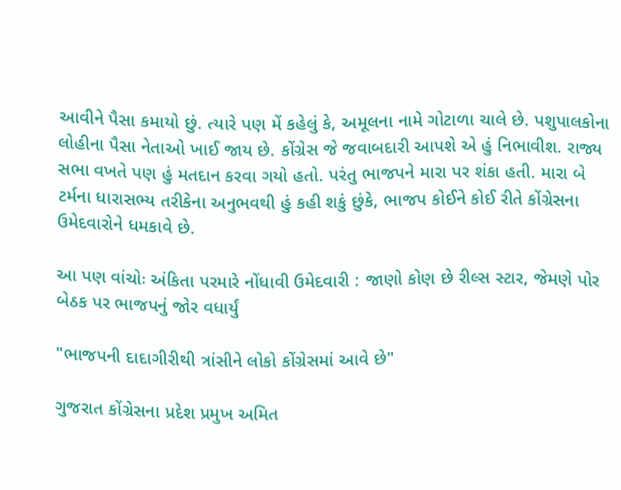આવીને પૈસા કમાયો છું. ત્યારે પણ મેં કહેલું કે, અમૂલના નામે ગોટાળા ચાલે છે. પશુપાલકોના લોહીના પૈસા નેતાઓ ખાઈ જાય છે. કોંગ્રેસ જે જવાબદારી આપશે એ હું નિભાવીશ. રાજ્ય સભા વખતે પણ હું મતદાન કરવા ગયો હતો. પરંતુ ભાજપને મારા પર શંકા હતી. મારા બે ટર્મના ધારાસભ્ય તરીકેના અનુભવથી હું કહી શકું છુંકે, ભાજપ કોઈને કોઈ રીતે કોંગ્રેસના ઉમેદવારોને ધમકાવે છે.

આ પણ વાંચોઃ અંકિતા પરમારે નોંધાવી ઉમેદવારી : જાણો કોણ છે રીલ્સ સ્ટાર, જેમણે પોર બેઠક પર ભાજપનું જોર વધાર્યું

"ભાજપની દાદાગીરીથી ત્રાંસીને લોકો કોંગ્રેસમાં આવે છે"

ગુજરાત કોંગ્રેસના પ્રદેશ પ્રમુખ અમિત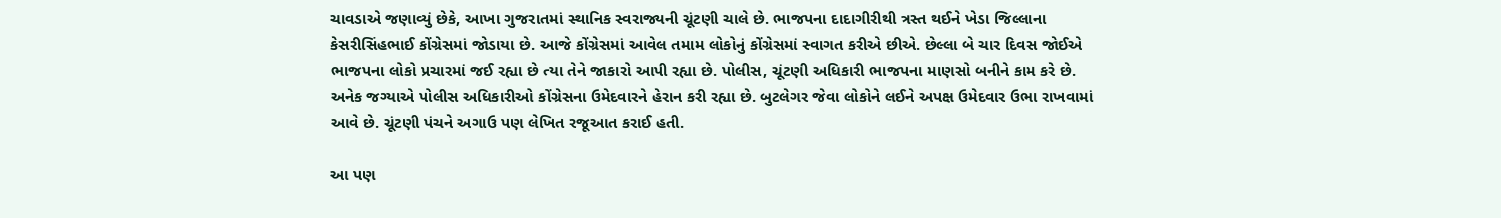ચાવડાએ જણાવ્યું છેકે, આખા ગુજરાતમાં સ્થાનિક સ્વરાજ્યની ચૂંટણી ચાલે છે. ભાજપના દાદાગીરીથી ત્રસ્ત થઈને ખેડા જિલ્લાના કેસરીસિંહભાઈ કોંગ્રેસમાં જોડાયા છે. આજે કોંગ્રેસમાં આવેલ તમામ લોકોનું કોંગ્રેસમાં સ્વાગત કરીએ છીએ. છેલ્લા બે ચાર દિવસ જોઈએ ભાજપના લોકો પ્રચારમાં જઈ રહ્યા છે ત્યા તેને જાકારો આપી રહ્યા છે. પોલીસ, ચૂંટણી અધિકારી ભાજપના માણસો બનીને કામ કરે છે. અનેક જગ્યાએ પોલીસ અધિકારીઓ કોંગ્રેસના ઉમેદવારને હેરાન કરી રહ્યા છે. બુટલેગર જેવા લોકોને લઈને અપક્ષ ઉમેદવાર ઉભા રાખવામાં આવે છે. ચૂંટણી પંચને અગાઉ પણ લેખિત રજૂઆત કરાઈ હતી.

આ પણ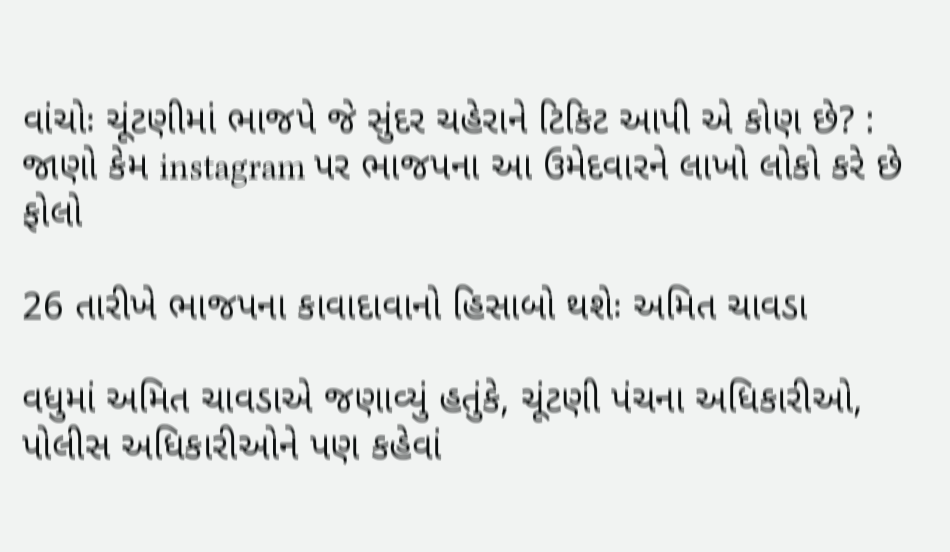વાંચોઃ ચૂંટણીમાં ભાજપે જે સુંદર ચહેરાને ટિકિટ આપી એ કોણ છે? : જાણો કેમ instagram પર ભાજપના આ ઉમેદવારને લાખો લોકો કરે છે ફોલો

26 તારીખે ભાજપના કાવાદાવાનો હિસાબો થશેઃ અમિત ચાવડા

વધુમાં અમિત ચાવડાએ જણાવ્યું હતુંકે, ચૂંટણી પંચના અધિકારીઓ, પોલીસ અધિકારીઓને પણ કહેવાં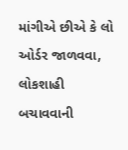માંગીએ છીએ કે લો ઓર્ડર જાળવવા, લોકશાહી બચાવવાની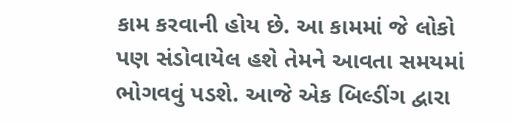કામ કરવાની હોય છે. આ કામમાં જે લોકો પણ સંડોવાયેલ હશે તેમને આવતા સમયમાં ભોગવવું પડશે. આજે એક બિલ્ડીંગ દ્વારા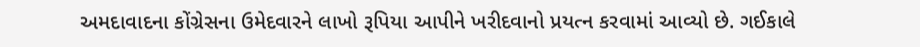અમદાવાદના કોંગ્રેસના ઉમેદવારને લાખો રૂપિયા આપીને ખરીદવાનો પ્રયત્ન કરવામાં આવ્યો છે. ગઈકાલે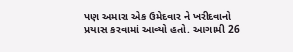પણ અમારા એક ઉમેદવાર ને ખરીદવાનો પ્રયાસ કરવામાં આવ્યો હતો. આગામી 26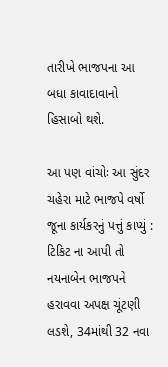તારીખે ભાજપના આ બધા કાવાદાવાનો હિસાબો થશે.

આ પણ વાંચોઃ આ સુંદર ચહેરા માટે ભાજપે વર્ષો જૂના કાર્યકરનું પત્તું કાપ્યું : ટિકિટ ના આપી તો નયનાબેન ભાજપને હરાવવા અપક્ષ ચૂંટણી લડશે, 34માંથી 32 નવા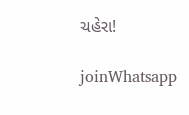ચહેરા!

joinWhatsapp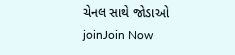ચેનલ સાથે જોડાઓ
joinJoin Now